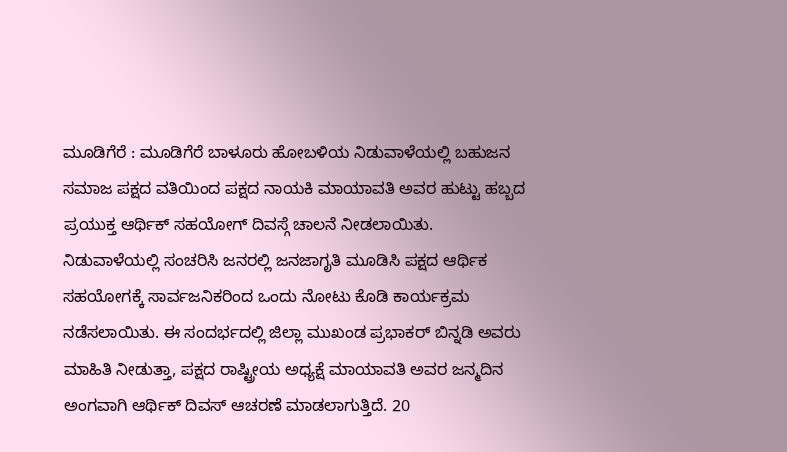ಮೂಡಿಗೆರೆ : ಮೂಡಿಗೆರೆ ಬಾಳೂರು ಹೋಬಳಿಯ ನಿಡುವಾಳೆಯಲ್ಲಿ ಬಹುಜನ ಸಮಾಜ ಪಕ್ಷದ ವತಿಯಿಂದ ಪಕ್ಷದ ನಾಯಕಿ ಮಾಯಾವತಿ ಅವರ ಹುಟ್ಟು ಹಬ್ಬದ ಪ್ರಯುಕ್ತ ಆರ್ಥಿಕ್ ಸಹಯೋಗ್ ದಿವಸ್ಗೆ ಚಾಲನೆ ನೀಡಲಾಯಿತು.
ನಿಡುವಾಳೆಯಲ್ಲಿ ಸಂಚರಿಸಿ ಜನರಲ್ಲಿ ಜನಜಾಗೃತಿ ಮೂಡಿಸಿ ಪಕ್ಷದ ಆರ್ಥಿಕ ಸಹಯೋಗಕ್ಕೆ ಸಾರ್ವಜನಿಕರಿಂದ ಒಂದು ನೋಟು ಕೊಡಿ ಕಾರ್ಯಕ್ರಮ ನಡೆಸಲಾಯಿತು. ಈ ಸಂದರ್ಭದಲ್ಲಿ ಜಿಲ್ಲಾ ಮುಖಂಡ ಪ್ರಭಾಕರ್ ಬಿನ್ನಡಿ ಅವರು ಮಾಹಿತಿ ನೀಡುತ್ತಾ, ಪಕ್ಷದ ರಾಷ್ಟ್ರೀಯ ಅಧ್ಯಕ್ಷೆ ಮಾಯಾವತಿ ಅವರ ಜನ್ಮದಿನ ಅಂಗವಾಗಿ ಆರ್ಥಿಕ್ ದಿವಸ್ ಆಚರಣೆ ಮಾಡಲಾಗುತ್ತಿದೆ. 20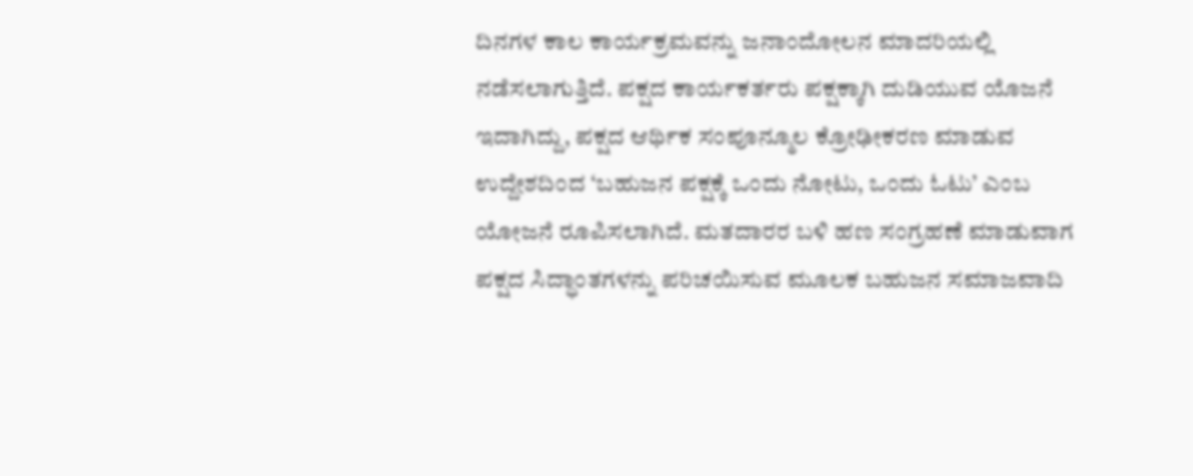ದಿನಗಳ ಕಾಲ ಕಾರ್ಯಕ್ರಮವನ್ನು ಜನಾಂದೋಲನ ಮಾದರಿಯಲ್ಲಿ ನಡೆಸಲಾಗುತ್ತಿದೆ. ಪಕ್ಷದ ಕಾರ್ಯಕರ್ತರು ಪಕ್ಷಕ್ಕಾಗಿ ದುಡಿಯುವ ಯೊಜನೆ ಇದಾಗಿದ್ದು, ಪಕ್ಷದ ಆರ್ಥಿಕ ಸಂಪೂನ್ಮೂಲ ಕ್ರೋಢೀಕರಣ ಮಾಡುವ ಉದ್ದೇಶದಿಂದ ‘ಬಹುಜನ ಪಕ್ಷಕ್ಕೆ ಒಂದು ನೋಟು, ಒಂದು ಓಟು’ ಎಂಬ ಯೋಜನೆ ರೂಪಿಸಲಾಗಿದೆ. ಮತದಾರರ ಬಳಿ ಹಣ ಸಂಗ್ರಹಣೆ ಮಾಡುವಾಗ ಪಕ್ಷದ ಸಿದ್ಧಾಂತಗಳನ್ನು ಪರಿಚಯಿಸುವ ಮೂಲಕ ಬಹುಜನ ಸಮಾಜವಾದಿ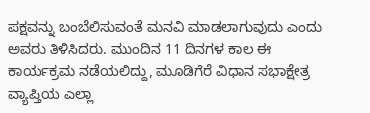ಪಕ್ಷವನ್ನು ಬಂಬೆಲಿಸುವಂತೆ ಮನವಿ ಮಾಡಲಾಗುವುದು ಎಂದು ಅವರು ತಿಳಿಸಿದರು. ಮುಂದಿನ 11 ದಿನಗಳ ಕಾಲ ಈ ಕಾರ್ಯಕ್ರಮ ನಡೆಯಲಿದ್ದು, ಮೂಡಿಗೆರೆ ವಿಧಾನ ಸಭಾಕ್ಷೇತ್ರ ವ್ಯಾಪ್ತಿಯ ಎಲ್ಲಾ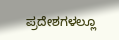ಪ್ರದೇಶಗಳಲ್ಲೂ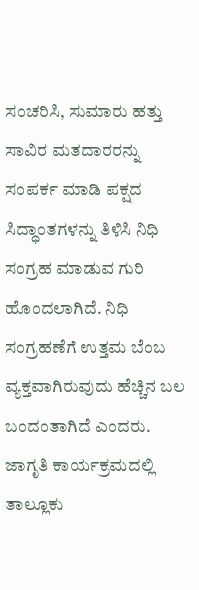ಸಂಚರಿಸಿ, ಸುಮಾರು ಹತ್ತು ಸಾವಿರ ಮತದಾರರನ್ನು ಸಂಪರ್ಕ ಮಾಡಿ ಪಕ್ಷದ ಸಿದ್ಧಾಂತಗಳನ್ನು ತಿಳಿಸಿ ನಿಧಿ ಸಂಗ್ರಹ ಮಾಡುವ ಗುರಿ ಹೊಂದಲಾಗಿದೆ. ನಿಧಿ ಸಂಗ್ರಹಣೆಗೆ ಉತ್ತಮ ಬೆಂಬ ವ್ಯಕ್ತವಾಗಿರುವುದು ಹೆಚ್ಚಿನ ಬಲ ಬಂದಂತಾಗಿದೆ ಎಂದರು.
ಜಾಗೃತಿ ಕಾರ್ಯಕ್ರಮದಲ್ಲಿ ತಾಲ್ಲೂಕು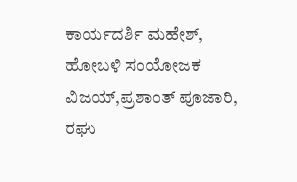ಕಾರ್ಯದರ್ಶಿ ಮಹೇಶ್, ಹೋಬಳಿ ಸಂಯೋಜಕ ವಿಜಯ್,ಪ್ರಶಾಂತ್ ಪೂಜಾರಿ, ರಘು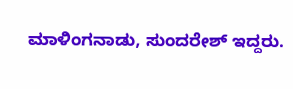ಮಾಳಿಂಗನಾಡು, ಸುಂದರೇಶ್ ಇದ್ದರು.